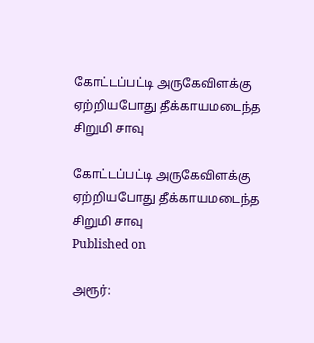கோட்டப்பட்டி அருகேவிளக்கு ஏற்றியபோது தீக்காயமடைந்த சிறுமி சாவு

கோட்டப்பட்டி அருகேவிளக்கு ஏற்றியபோது தீக்காயமடைந்த சிறுமி சாவு
Published on

அரூர்: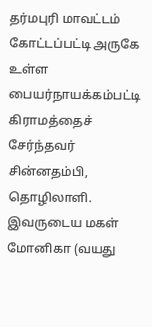தர்மபுரி மாவட்டம் கோட்டப்பட்டி அருகே உள்ள பையர்நாயக்கம்பட்டி கிராமத்தைச் சேர்ந்தவர் சின்னதம்பி, தொழிலாளி. இவருடைய மகள் மோனிகா (வயது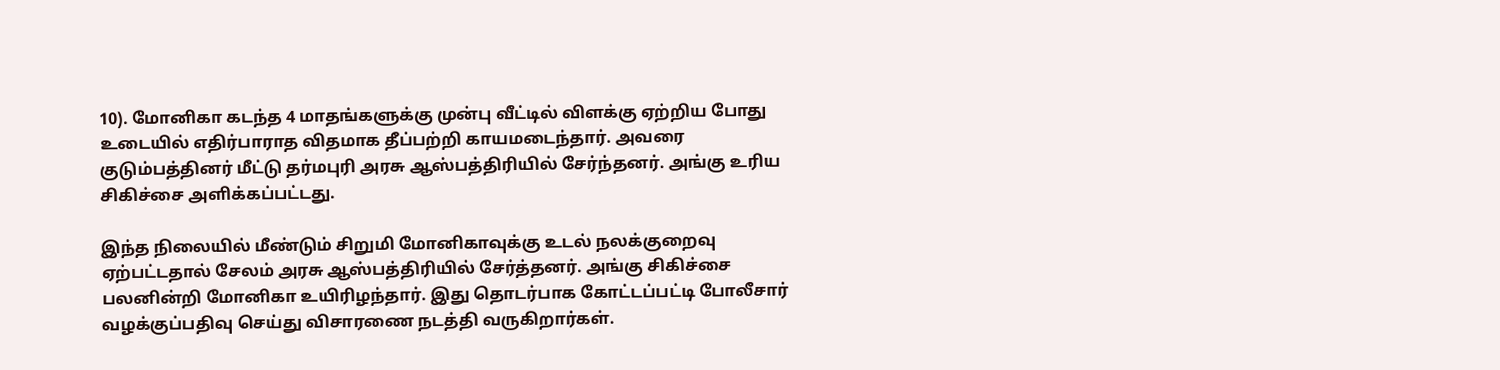10). மோனிகா கடந்த 4 மாதங்களுக்கு முன்பு வீட்டில் விளக்கு ஏற்றிய போது உடையில் எதிர்பாராத விதமாக தீப்பற்றி காயமடைந்தார். அவரை குடும்பத்தினர் மீட்டு தர்மபுரி அரசு ஆஸ்பத்திரியில் சேர்ந்தனர். அங்கு உரிய சிகிச்சை அளிக்கப்பட்டது.

இந்த நிலையில் மீண்டும் சிறுமி மோனிகாவுக்கு உடல் நலக்குறைவு ஏற்பட்டதால் சேலம் அரசு ஆஸ்பத்திரியில் சேர்த்தனர். அங்கு சிகிச்சை பலனின்றி மோனிகா உயிரிழந்தார். இது தொடர்பாக கோட்டப்பட்டி போலீசார் வழக்குப்பதிவு செய்து விசாரணை நடத்தி வருகிறார்கள்.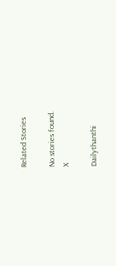Related Stories

No stories found.
X

Dailythanthi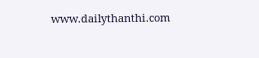www.dailythanthi.com